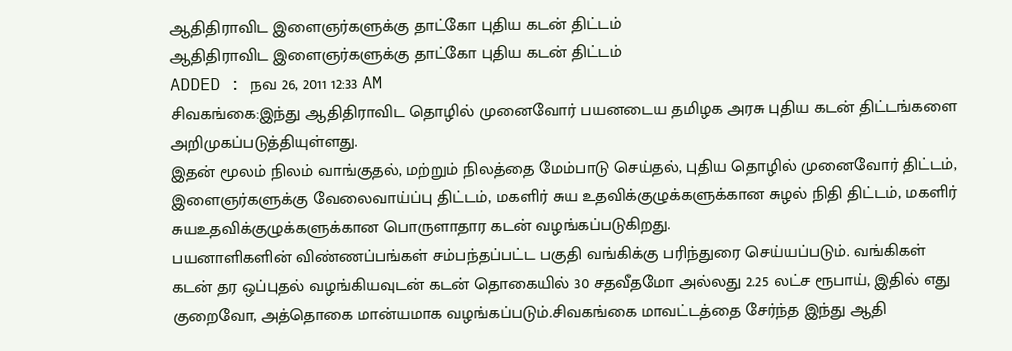ஆதிதிராவிட இளைஞர்களுக்கு தாட்கோ புதிய கடன் திட்டம்
ஆதிதிராவிட இளைஞர்களுக்கு தாட்கோ புதிய கடன் திட்டம்
ADDED : நவ 26, 2011 12:33 AM
சிவகங்கை:இந்து ஆதிதிராவிட தொழில் முனைவோர் பயனடைய தமிழக அரசு புதிய கடன் திட்டங்களை அறிமுகப்படுத்தியுள்ளது.
இதன் மூலம் நிலம் வாங்குதல், மற்றும் நிலத்தை மேம்பாடு செய்தல், புதிய தொழில் முனைவோர் திட்டம், இளைஞர்களுக்கு வேலைவாய்ப்பு திட்டம், மகளிர் சுய உதவிக்குழுக்களுக்கான சுழல் நிதி திட்டம், மகளிர் சுயஉதவிக்குழுக்களுக்கான பொருளாதார கடன் வழங்கப்படுகிறது.
பயனாளிகளின் விண்ணப்பங்கள் சம்பந்தப்பட்ட பகுதி வங்கிக்கு பரிந்துரை செய்யப்படும். வங்கிகள் கடன் தர ஒப்புதல் வழங்கியவுடன் கடன் தொகையில் 30 சதவீதமோ அல்லது 2.25 லட்ச ரூபாய், இதில் எது குறைவோ, அத்தொகை மான்யமாக வழங்கப்படும்.சிவகங்கை மாவட்டத்தை சேர்ந்த இந்து ஆதி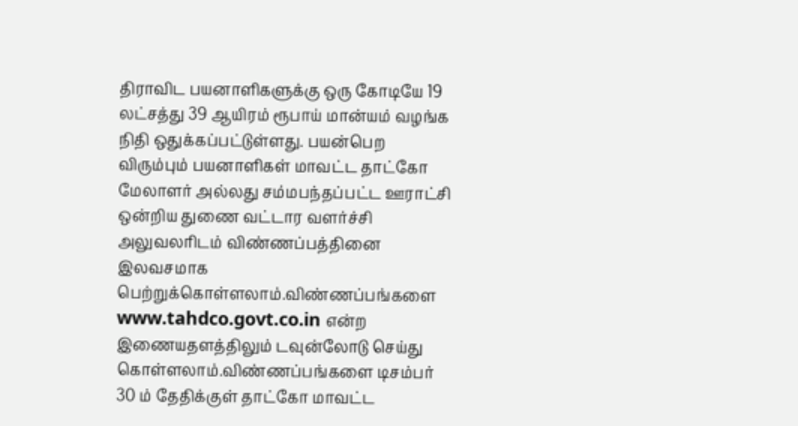திராவிட பயனாளிகளுக்கு ஒரு கோடியே 19 லட்சத்து 39 ஆயிரம் ரூபாய் மான்யம் வழங்க நிதி ஒதுக்கப்பட்டுள்ளது. பயன்பெற விரும்பும் பயனாளிகள் மாவட்ட தாட்கோ மேலாளர் அல்லது சம்மபந்தப்பட்ட ஊராட்சி ஒன்றிய துணை வட்டார வளர்ச்சி அலுவலரிடம் விண்ணப்பத்தினை இலவசமாக பெற்றுக்கொள்ளலாம்.விண்ணப்பங்களை www.tahdco.govt.co.in என்ற இணையதளத்திலும் டவுன்லோடு செய்து கொள்ளலாம்.விண்ணப்பங்களை டிசம்பர் 30 ம் தேதிக்குள் தாட்கோ மாவட்ட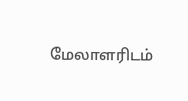மேலாளரிடம்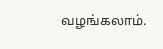வழங்கலாம்.